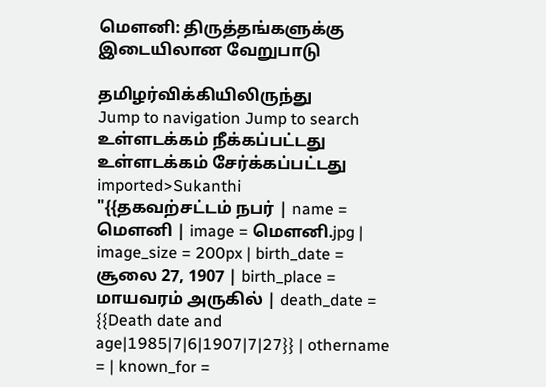மௌனி: திருத்தங்களுக்கு இடையிலான வேறுபாடு

தமிழர்விக்கியிலிருந்து
Jump to navigation Jump to search
உள்ளடக்கம் நீக்கப்பட்டது உள்ளடக்கம் சேர்க்கப்பட்டது
imported>Sukanthi
"{{தகவற்சட்டம் நபர் | name = மெளனி | image = மெளனி.jpg | image_size = 200px | birth_date = சூலை 27, 1907 | birth_place = மாயவரம் அருகில் | death_date = {{Death date and age|1985|7|6|1907|7|27}} | othername = | known_for =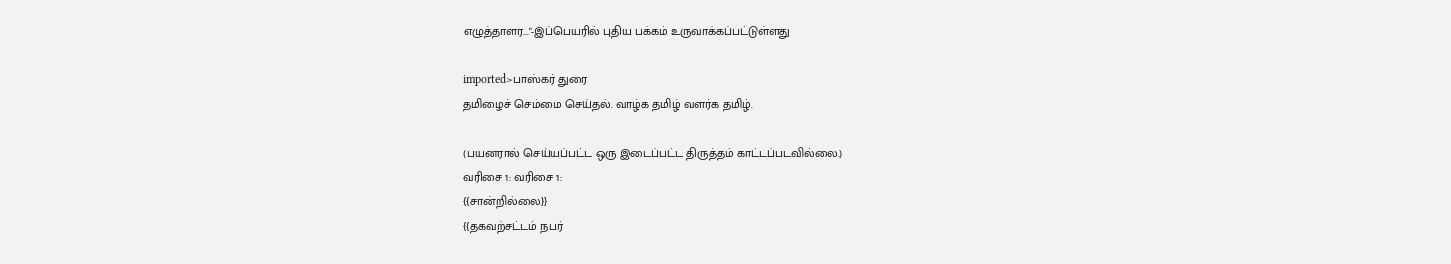எழுத்தாளர..."-இப்பெயரில் புதிய பக்கம் உருவாக்கப்பட்டுள்ளது

imported>பாஸ்கர் துரை
தமிழைச் செம்மை செய்தல். வாழ்க தமிழ் வளர்க தமிழ்.

(பயனரால் செய்யப்பட்ட ஒரு இடைப்பட்ட திருத்தம் காட்டப்படவில்லை.)
வரிசை 1: வரிசை 1:
{{சான்றில்லை}}
{{தகவற்சட்டம் நபர்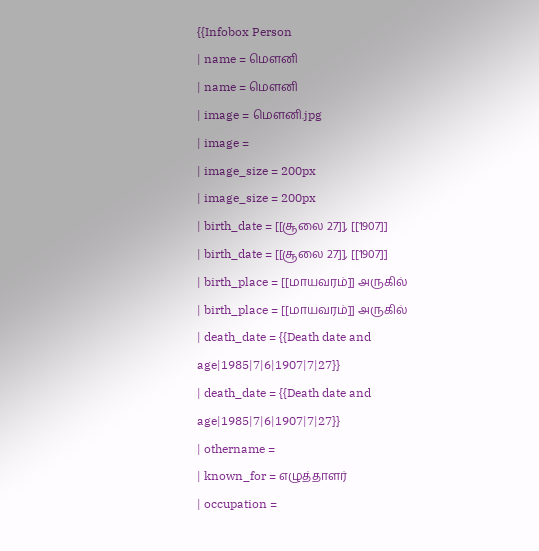{{Infobox Person
| name = மெளனி
| name = மெளனி
| image = மெளனி.jpg
| image =
| image_size = 200px
| image_size = 200px
| birth_date = [[சூலை 27]], [[1907]]
| birth_date = [[சூலை 27]], [[1907]]
| birth_place = [[மாயவரம்]] அருகில்
| birth_place = [[மாயவரம்]] அருகில்
| death_date = {{Death date and age|1985|7|6|1907|7|27}}
| death_date = {{Death date and age|1985|7|6|1907|7|27}}
| othername =
| known_for = எழுத்தாளர்
| occupation =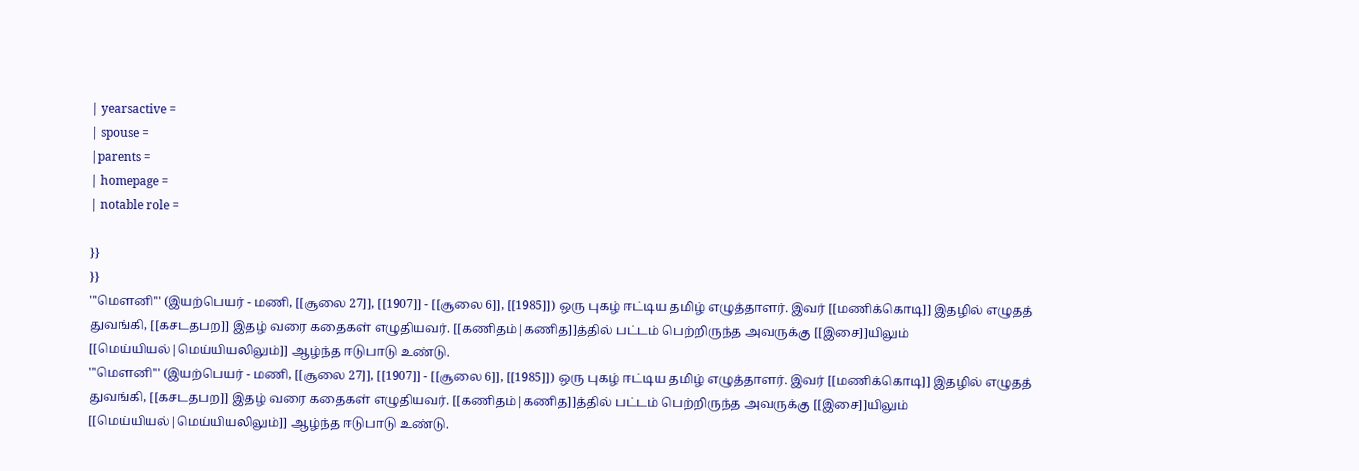| yearsactive =
| spouse =
|parents =
| homepage =
| notable role =

}}
}}
'''மௌனி''' (இயற்பெயர் - மணி, [[சூலை 27]], [[1907]] - [[சூலை 6]], [[1985]]) ஒரு புகழ் ஈட்டிய தமிழ் எழுத்தாளர். இவர் [[மணிக்கொடி]] இதழில் எழுதத் துவங்கி, [[கசடதபற]] இதழ் வரை கதைகள் எழுதியவர். [[கணிதம்|கணித]]த்தில் பட்டம் பெற்றிருந்த அவருக்கு [[இசை]]யிலும் [[மெய்யியல்|மெய்யியலிலும்]] ஆழ்ந்த ஈடுபாடு உண்டு.
'''மௌனி''' (இயற்பெயர் - மணி, [[சூலை 27]], [[1907]] - [[சூலை 6]], [[1985]]) ஒரு புகழ் ஈட்டிய தமிழ் எழுத்தாளர். இவர் [[மணிக்கொடி]] இதழில் எழுதத் துவங்கி, [[கசடதபற]] இதழ் வரை கதைகள் எழுதியவர். [[கணிதம்|கணித]]த்தில் பட்டம் பெற்றிருந்த அவருக்கு [[இசை]]யிலும் [[மெய்யியல்|மெய்யியலிலும்]] ஆழ்ந்த ஈடுபாடு உண்டு.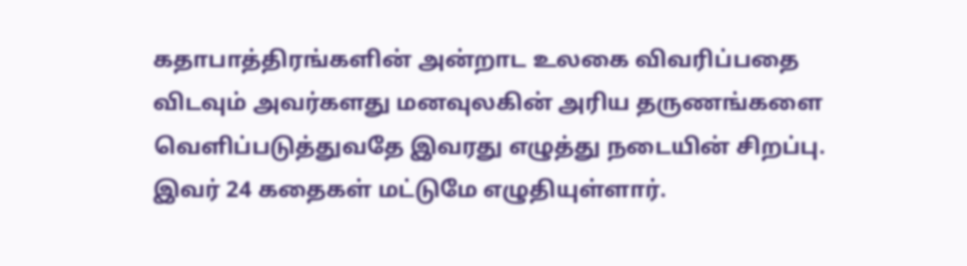கதாபாத்திரங்களின் அன்றாட உலகை விவரிப்பதை விடவும் அவர்களது மனவுலகின் அரிய தருணங்களை வெளிப்படுத்துவதே இவரது எழுத்து நடையின் சிறப்பு. இவர் 24 கதைகள் மட்டுமே எழுதியுள்ளார்.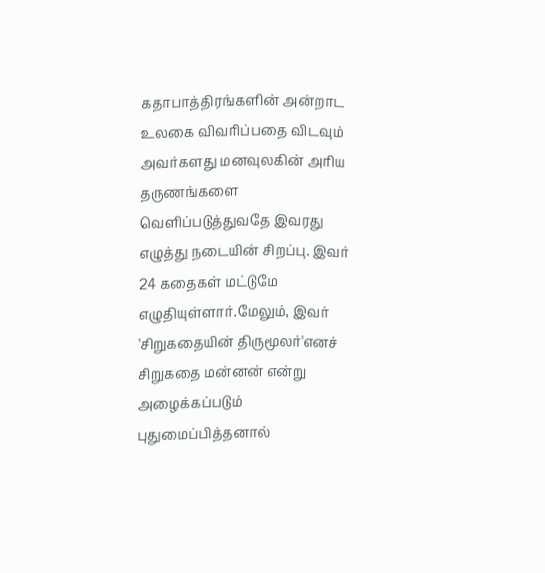கதாபாத்திரங்களின் அன்றாட உலகை விவரிப்பதை விடவும் அவர்களது மனவுலகின் அரிய தருணங்களை வெளிப்படுத்துவதே இவரது எழுத்து நடையின் சிறப்பு. இவர் 24 கதைகள் மட்டுமே எழுதியுள்ளார்.மேலும், இவர் 'சிறுகதையின் திருமூலர்'எனச் சிறுகதை மன்னன் என்று அழைக்கப்படும் புதுமைப்பித்தனால்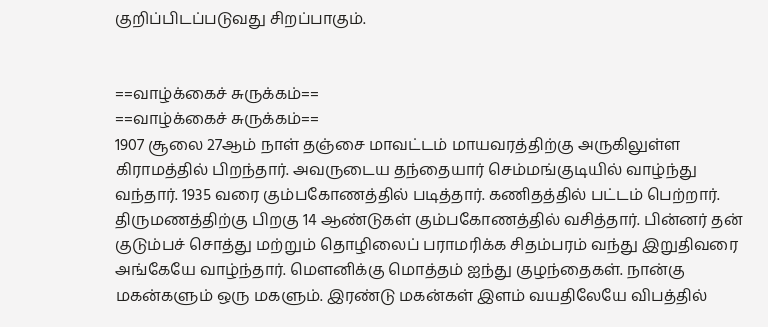குறிப்பிடப்படுவது சிறப்பாகும்.


==வாழ்க்கைச் சுருக்கம்==
==வாழ்க்கைச் சுருக்கம்==
1907 சூலை 27ஆம் நாள் தஞ்சை மாவட்டம் மாயவரத்திற்கு அருகிலுள்ள கிராமத்தில் பிறந்தார். அவருடைய தந்தையார் செம்மங்குடியில் வாழ்ந்து வந்தார். 1935 வரை கும்பகோணத்தில் படித்தார். கணிதத்தில் பட்டம் பெற்றார். திருமணத்திற்கு பிறகு 14 ஆண்டுகள் கும்பகோணத்தில் வசித்தார். பின்னர் தன் குடும்பச் சொத்து மற்றும் தொழிலைப் பராமரிக்க சிதம்பரம் வந்து இறுதிவரை அங்கேயே வாழ்ந்தார். மெளனிக்கு மொத்தம் ஐந்து குழந்தைகள். நான்கு மகன்களும் ஒரு மகளும். இரண்டு மகன்கள் இளம் வயதிலேயே விபத்தில்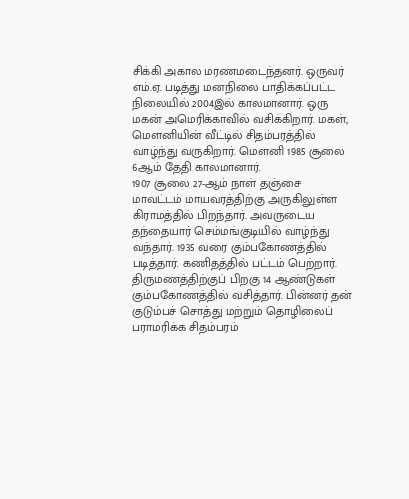சிக்கி அகால மரணமடைந்தனர். ஒருவர் எம்.ஏ. படித்து மனநிலை பாதிக்கப்பட்ட நிலையில் 2004இல் காலமானார். ஒரு மகன் அமெரிக்காவில் வசிக்கிறார். மகள், மெளனியின் வீட்டில் சிதம்பரத்தில் வாழ்ந்து வருகிறார். மெளனி 1985 சூலை 6ஆம் தேதி காலமானார்.
1907 சூலை 27-ஆம் நாள் தஞ்சை மாவட்டம் மாயவரத்திற்கு அருகிலுள்ள கிராமத்தில் பிறந்தார். அவருடைய தந்தையார் செம்மங்குடியில் வாழ்ந்து வந்தார். 1935 வரை கும்பகோணத்தில் படித்தார். கணிதத்தில் பட்டம் பெற்றார். திருமணத்திற்குப் பிறகு 14 ஆண்டுகள் கும்பகோணத்தில் வசித்தார். பின்னர் தன் குடும்பச் சொத்து மற்றும் தொழிலைப் பராமரிக்க சிதம்பரம்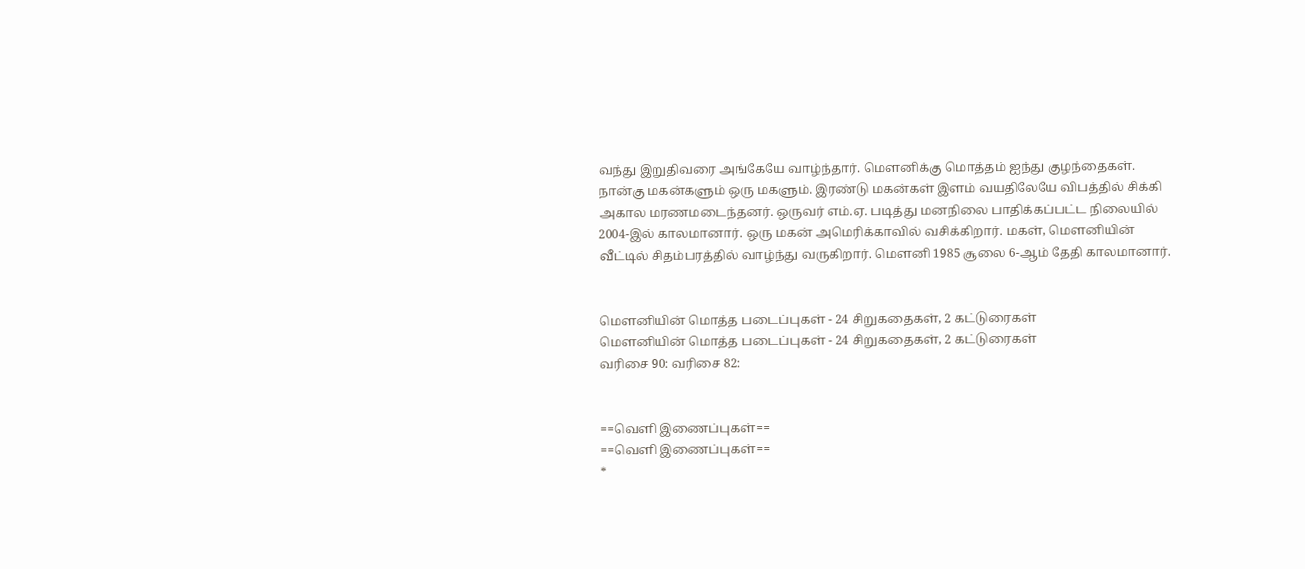வந்து இறுதிவரை அங்கேயே வாழ்ந்தார். மெளனிக்கு மொத்தம் ஐந்து குழந்தைகள். நான்கு மகன்களும் ஒரு மகளும். இரண்டு மகன்கள் இளம் வயதிலேயே விபத்தில் சிக்கி அகால மரணமடைந்தனர். ஒருவர் எம்.ஏ. படித்து மனநிலை பாதிக்கப்பட்ட நிலையில் 2004-இல் காலமானார். ஒரு மகன் அமெரிக்காவில் வசிக்கிறார். மகள், மெளனியின் வீட்டில் சிதம்பரத்தில் வாழ்ந்து வருகிறார். மெளனி 1985 சூலை 6-ஆம் தேதி காலமானார்.


மெளனியின் மொத்த படைப்புகள் - 24 சிறுகதைகள், 2 கட்டுரைகள்
மெளனியின் மொத்த படைப்புகள் - 24 சிறுகதைகள், 2 கட்டுரைகள்
வரிசை 90: வரிசை 82:


==வெளி இணைப்புகள்==
==வெளி இணைப்புகள்==
*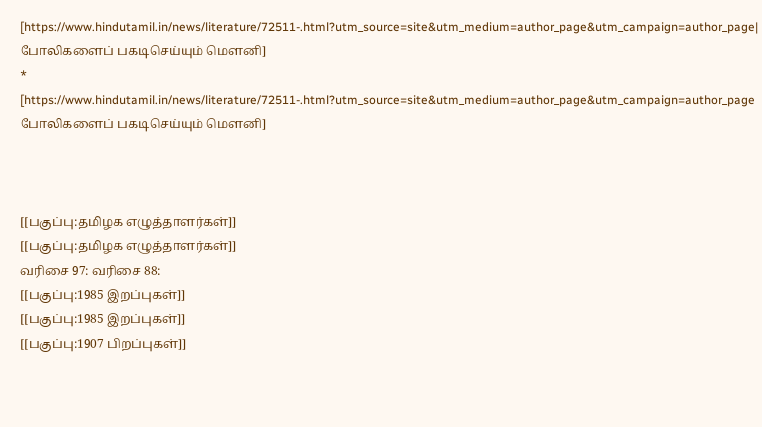[https://www.hindutamil.in/news/literature/72511-.html?utm_source=site&utm_medium=author_page&utm_campaign=author_page| போலிகளைப் பகடிசெய்யும் மௌனி]
* [https://www.hindutamil.in/news/literature/72511-.html?utm_source=site&utm_medium=author_page&utm_campaign=author_page போலிகளைப் பகடிசெய்யும் மௌனி]



[[பகுப்பு:தமிழக எழுத்தாளர்கள்]]
[[பகுப்பு:தமிழக எழுத்தாளர்கள்]]
வரிசை 97: வரிசை 88:
[[பகுப்பு:1985 இறப்புகள்]]
[[பகுப்பு:1985 இறப்புகள்]]
[[பகுப்பு:1907 பிறப்புகள்]]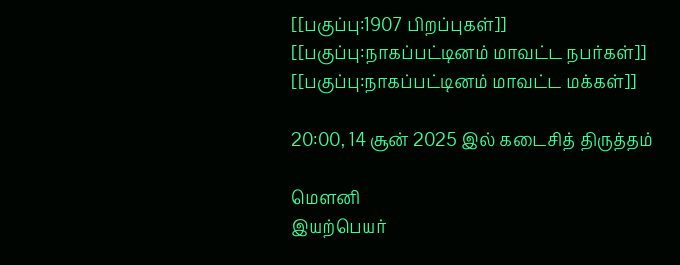[[பகுப்பு:1907 பிறப்புகள்]]
[[பகுப்பு:நாகப்பட்டினம் மாவட்ட நபர்கள்]]
[[பகுப்பு:நாகப்பட்டினம் மாவட்ட மக்கள்]]

20:00, 14 சூன் 2025 இல் கடைசித் திருத்தம்

மௌனி
இயற்பெயர்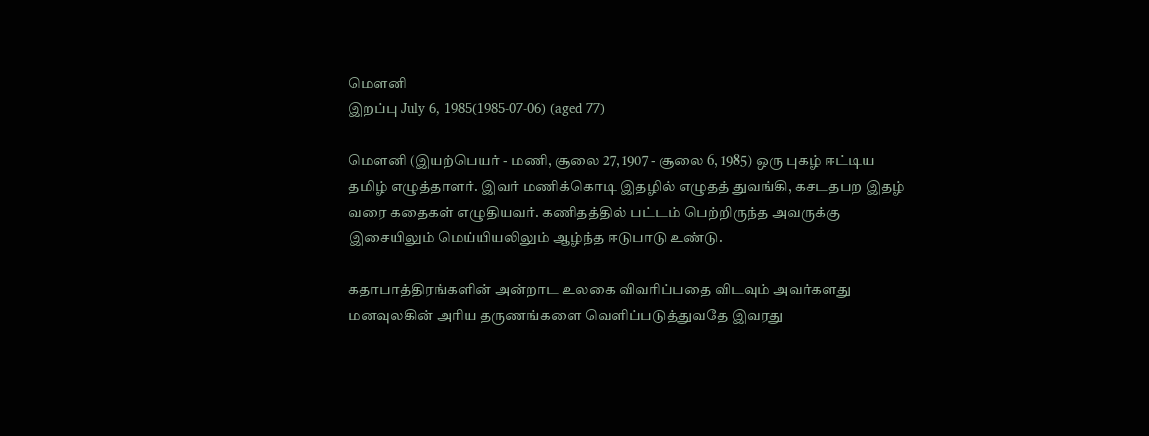மெளனி
இறப்பு July 6, 1985(1985-07-06) (aged 77)

மௌனி (இயற்பெயர் - மணி, சூலை 27, 1907 - சூலை 6, 1985) ஒரு புகழ் ஈட்டிய தமிழ் எழுத்தாளர். இவர் மணிக்கொடி இதழில் எழுதத் துவங்கி, கசடதபற இதழ் வரை கதைகள் எழுதியவர். கணிதத்தில் பட்டம் பெற்றிருந்த அவருக்கு இசையிலும் மெய்யியலிலும் ஆழ்ந்த ஈடுபாடு உண்டு.

கதாபாத்திரங்களின் அன்றாட உலகை விவரிப்பதை விடவும் அவர்களது மனவுலகின் அரிய தருணங்களை வெளிப்படுத்துவதே இவரது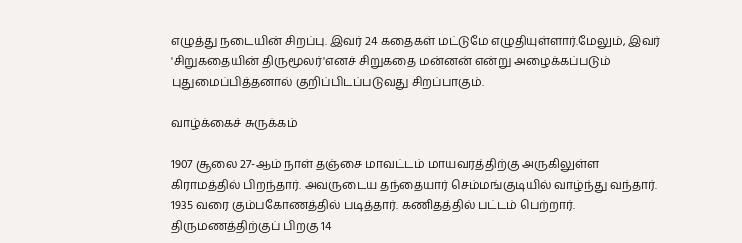எழுத்து நடையின் சிறப்பு. இவர் 24 கதைகள் மட்டுமே எழுதியுள்ளார்.மேலும், இவர் 'சிறுகதையின் திருமூலர்'எனச் சிறுகதை மன்னன் என்று அழைக்கப்படும் புதுமைப்பித்தனால் குறிப்பிடப்படுவது சிறப்பாகும்.

வாழ்க்கைச் சுருக்கம்

1907 சூலை 27-ஆம் நாள் தஞ்சை மாவட்டம் மாயவரத்திற்கு அருகிலுள்ள கிராமத்தில் பிறந்தார். அவருடைய தந்தையார் செம்மங்குடியில் வாழ்ந்து வந்தார். 1935 வரை கும்பகோணத்தில் படித்தார். கணிதத்தில் பட்டம் பெற்றார். திருமணத்திற்குப் பிறகு 14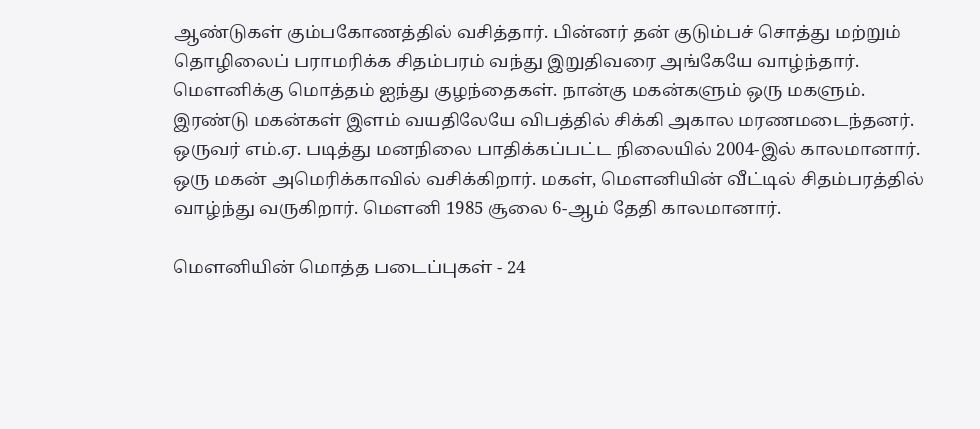ஆண்டுகள் கும்பகோணத்தில் வசித்தார். பின்னர் தன் குடும்பச் சொத்து மற்றும் தொழிலைப் பராமரிக்க சிதம்பரம் வந்து இறுதிவரை அங்கேயே வாழ்ந்தார். மெளனிக்கு மொத்தம் ஐந்து குழந்தைகள். நான்கு மகன்களும் ஒரு மகளும். இரண்டு மகன்கள் இளம் வயதிலேயே விபத்தில் சிக்கி அகால மரணமடைந்தனர். ஒருவர் எம்.ஏ. படித்து மனநிலை பாதிக்கப்பட்ட நிலையில் 2004-இல் காலமானார். ஒரு மகன் அமெரிக்காவில் வசிக்கிறார். மகள், மெளனியின் வீட்டில் சிதம்பரத்தில் வாழ்ந்து வருகிறார். மெளனி 1985 சூலை 6-ஆம் தேதி காலமானார்.

மெளனியின் மொத்த படைப்புகள் - 24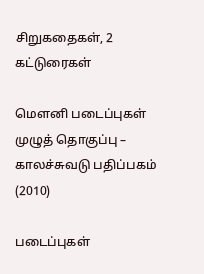சிறுகதைகள், 2 கட்டுரைகள்

மெளனி படைப்புகள் முழுத் தொகுப்பு – காலச்சுவடு பதிப்பகம் (2010)

படைப்புகள்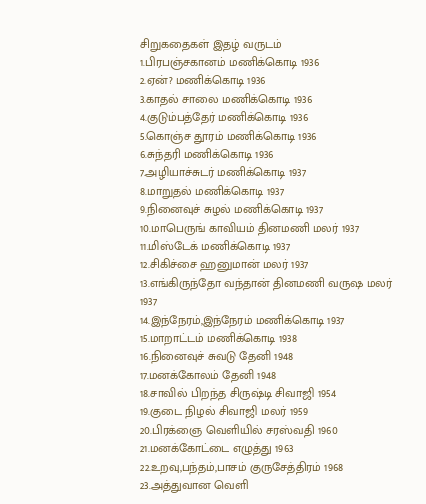சிறுகதைகள் இதழ் வருடம்
1.பிரபஞ்சகானம் மணிக்கொடி 1936
2.ஏன்? மணிக்கொடி 1936
3.காதல் சாலை மணிக்கொடி 1936
4.குடும்பத்தேர் மணிக்கொடி 1936
5.கொஞ்ச தூரம் மணிக்கொடி 1936
6.சுந்தரி மணிக்கொடி 1936
7.அழியாச்சுடர் மணிக்கொடி 1937
8.மாறுதல் மணிக்கொடி 1937
9.நினைவுச் சுழல் மணிக்கொடி 1937
10.மாபெருங் காவியம் தினமணி மலர் 1937
11.மிஸ்டேக் மணிக்கொடி 1937
12.சிகிச்சை ஹனுமான் மலர் 1937
13.எங்கிருந்தோ வந்தான் தினமணி வருஷ மலர் 1937
14.இந்நேரம்,இந்நேரம் மணிக்கொடி 1937
15.மாறாட்டம் மணிக்கொடி 1938
16.நினைவுச் சுவடு தேனி 1948
17.மனக்கோலம் தேனி 1948
18.சாவில் பிறந்த சிருஷ்டி சிவாஜி 1954
19.குடை நிழல் சிவாஜி மலர் 1959
20.பிரக்ஞை வெளியில் சரஸ்வதி 1960
21.மனக்கோட்டை எழுத்து 1963
22.உறவு,பந்தம்,பாசம் குருசேத்திரம் 1968
23.அத்துவான வெளி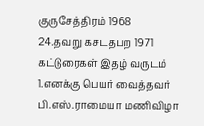குருசேத்திரம் 1968
24.தவறு கசடதபற 1971
கட்டுரைகள் இதழ் வருடம்
1.எனக்கு பெயர் வைத்தவர் பி.எஸ்.ராமையா மணிவிழா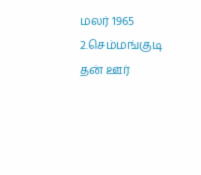மலர் 1965
2.செம்மங்குடி தன் ஊர்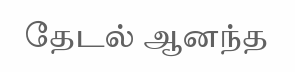தேடல் ஆனந்த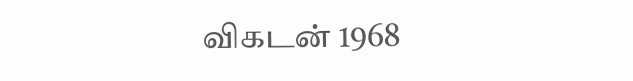விகடன் 1968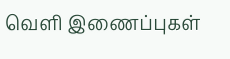வெளி இணைப்புகள்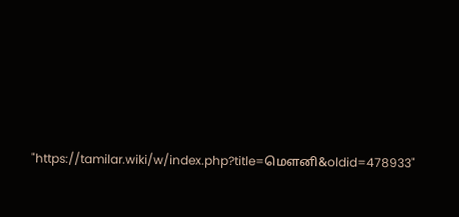"https://tamilar.wiki/w/index.php?title=மௌனி&oldid=478933"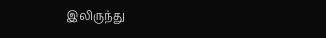இலிருந்து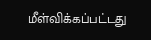மீள்விக்கப்பட்டது